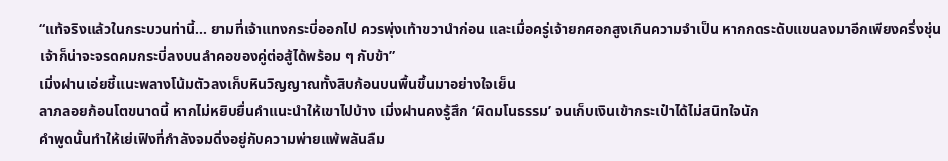“แท้จริงแล้วในกระบวนท่านี้… ยามที่เจ้าแทงกระบี่ออกไป ควรพุ่งเท้าขวานำก่อน และเมื่อครู่เจ้ายกศอกสูงเกินความจำเป็น หากกดระดับแขนลงมาอีกเพียงครึ่งชุ่น เจ้าก็น่าจะจรดคมกระบี่ลงบนลำคอของคู่ต่อสู้ได้พร้อม ๆ กับข้า”
เมิ่งฝานเอ่ยชี้แนะพลางโน้มตัวลงเก็บหินวิญญาณทั้งสิบก้อนบนพื้นขึ้นมาอย่างใจเย็น
ลาภลอยก้อนโตขนาดนี้ หากไม่หยิบยื่นคำแนะนำให้เขาไปบ้าง เมิ่งฝานคงรู้สึก ‘ผิดมโนธรรม’ จนเก็บเงินเข้ากระเป๋าได้ไม่สนิทใจนัก
คำพูดนั้นทำให้เย่เฟิงที่กำลังจมดิ่งอยู่กับความพ่ายแพ้พลันลืม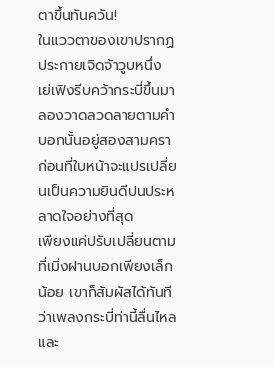ตาขึ้นทันควัน!
ในแววตาของเขาปรากฏประกายเจิดจ้าวูบหนึ่ง เย่เฟิงรีบคว้ากระบี่ขึ้นมาลองวาดลวดลายตามคำบอกนั้นอยู่สองสามครา ก่อนที่ใบหน้าจะแปรเปลี่ยนเป็นความยินดีปนประหลาดใจอย่างที่สุด
เพียงแค่ปรับเปลี่ยนตามที่เมิ่งฝานบอกเพียงเล็กน้อย เขาก็สัมผัสได้ทันทีว่าเพลงกระบี่ท่านี้ลื่นไหลและ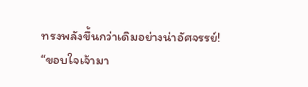ทรงพลังขึ้นกว่าเดิมอย่างน่าอัศจรรย์!
“ขอบใจเจ้ามา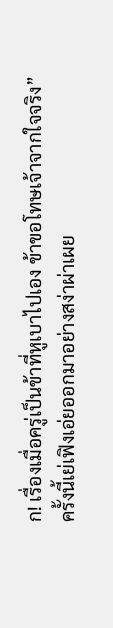ก! เรื่องเมื่อครู่เป็นข้าที่หูเบาไปเอง ข้าขอโทษเจ้าจากใจจริง”
ครั้งนี้เย่เฟิงเอ่ยออกมาอย่างสง่าผ่าเผย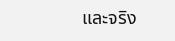และจริง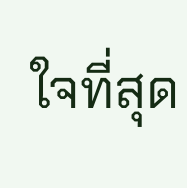ใจที่สุด